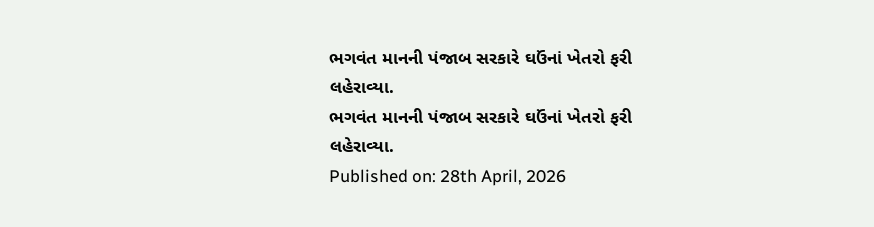ભગવંત માનની પંજાબ સરકારે ઘઉંનાં ખેતરો ફરી લહેરાવ્યા.
ભગવંત માનની પંજાબ સરકારે ઘઉંનાં ખેતરો ફરી લહેરાવ્યા.
Published on: 28th April, 2026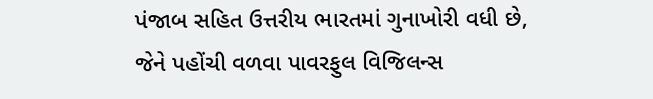પંજાબ સહિત ઉત્તરીય ભારતમાં ગુનાખોરી વધી છે, જેને પહોંચી વળવા પાવરફુલ વિજિલન્સ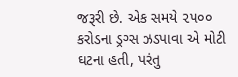જરૂરી છે. એક સમયે ૨૫૦૦ કરોડના ડ્રગ્સ ઝડપાવા એ મોટી ઘટના હતી, પરંતુ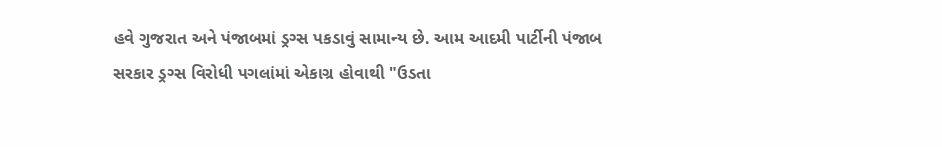હવે ગુજરાત અને પંજાબમાં ડ્રગ્સ પકડાવું સામાન્ય છે. આમ આદમી પાર્ટીની પંજાબ સરકાર ડ્રગ્સ વિરોધી પગલાંમાં એકાગ્ર હોવાથી "ઉડતા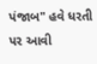પંજાબ" હવે ધરતી પર આવી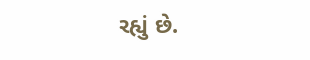રહ્યું છે.